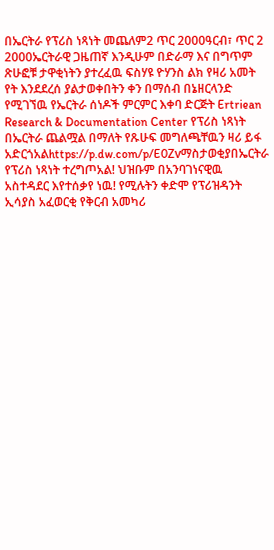በኤርትራ የፕሪስ ነጻነት መጨለም2 ጥር 2000ዓርብ፣ ጥር 2 2000ኤርትራዊ ጋዜጠኛ እንዲሁም በድራማ እና በግጥም ጽሁፎቹ ታዋቂነትን ያተረፈዉ ፍስሃዩ ዮሃንስ ልክ የዛሪ አመት የት እንደደረሰ ያልታወቀበትን ቀን በማሰብ በኔዘርላንድ የሚገኘዉ የኤርትራ ሰነዶች ምርምር እቀባ ድርጅት Ertriean Research & Documentation Center የፕሪስ ነጻነት በኤርትራ ጨልሟል በማለት የጹሁፍ መግለጫቸዉን ዛሪ ይፋ አድርጎአልhttps://p.dw.com/p/E0Zvማስታወቂያበኤርትራ የፕሪስ ነጻነት ተረግጦአል! ህዝቡም በአንባገነናዊዉ አስተዳደር እየተሰቃየ ነዉ! የሚሉትን ቀድሞ የፕሪዝዳንት ኢሳያስ አፈወርቂ የቅርብ አመካሪ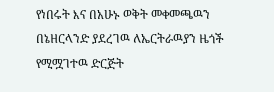የነበሩት እና በአሁኑ ወቅት መቀመጫዉን በኔዘርላንድ ያደረገዉ ለኤርትራዉያን ዜጎች የሚሟገተዉ ድርጅት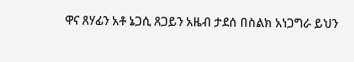ዋና ጸሃፊን አቶ ኔጋሲ ጸጋይን አዜብ ታደሰ በስልክ አነጋግራ ይህን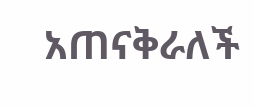አጠናቅራለች